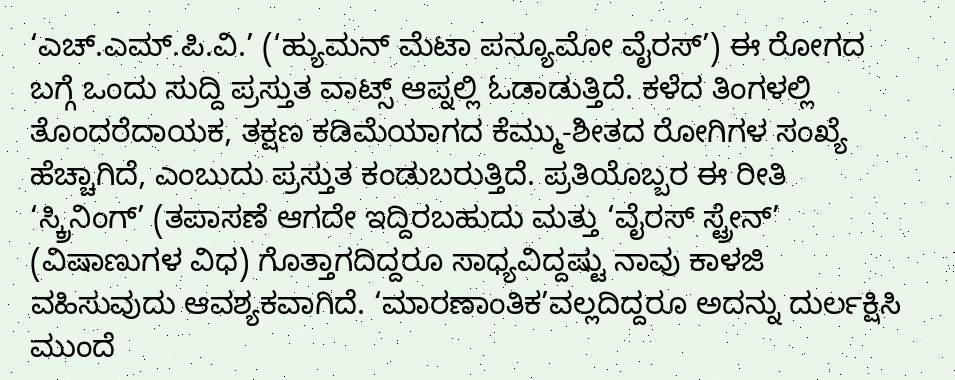‘ಎಚ್.ಎಮ್.ಪಿ.ವಿ.’ (‘ಹ್ಯುಮನ್ ಮೆಟಾ ಪನ್ಯೂಮೋ ವೈರಸ್’) ಈ ರೋಗದ ಬಗ್ಗೆ ಒಂದು ಸುದ್ದಿ ಪ್ರಸ್ತುತ ವಾಟ್ಸ್ ಆಪ್ನಲ್ಲಿ ಓಡಾಡುತ್ತಿದೆ. ಕಳೆದ ತಿಂಗಳಲ್ಲಿ ತೊಂದರೆದಾಯಕ, ತಕ್ಷಣ ಕಡಿಮೆಯಾಗದ ಕೆಮ್ಮು-ಶೀತದ ರೋಗಿಗಳ ಸಂಖ್ಯೆ ಹೆಚ್ಚಾಗಿದೆ, ಎಂಬುದು ಪ್ರಸ್ತುತ ಕಂಡುಬರುತ್ತಿದೆ. ಪ್ರತಿಯೊಬ್ಬರ ಈ ರೀತಿ ‘ಸ್ಕ್ರಿನಿಂಗ್’ (ತಪಾಸಣೆ ಆಗದೇ ಇದ್ದಿರಬಹುದು ಮತ್ತು ‘ವೈರಸ್ ಸ್ಟ್ರೇನ್’ (ವಿಷಾಣುಗಳ ವಿಧ) ಗೊತ್ತಾಗದಿದ್ದರೂ ಸಾಧ್ಯವಿದ್ದಷ್ಟು ನಾವು ಕಾಳಜಿ ವಹಿಸುವುದು ಆವಶ್ಯಕವಾಗಿದೆ. ‘ಮಾರಣಾಂತಿಕ’ವಲ್ಲದಿದ್ದರೂ ಅದನ್ನು ದುರ್ಲಕ್ಷಿಸಿ ಮುಂದೆ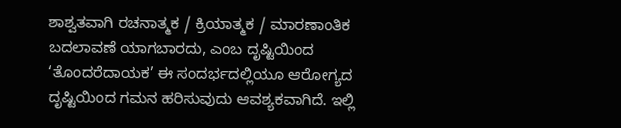ಶಾಶ್ವತವಾಗಿ ರಚನಾತ್ಮಕ / ಕ್ರಿಯಾತ್ಮಕ / ಮಾರಣಾಂತಿಕ ಬದಲಾವಣೆ ಯಾಗಬಾರದು, ಎಂಬ ದೃಷ್ಟಿಯಿಂದ ‘ತೊಂದರೆದಾಯಕ’ ಈ ಸಂದರ್ಭದಲ್ಲಿಯೂ ಆರೋಗ್ಯದ ದೃಷ್ಟಿಯಿಂದ ಗಮನ ಹರಿಸುವುದು ಆವಶ್ಯಕವಾಗಿದೆ. ಇಲ್ಲಿ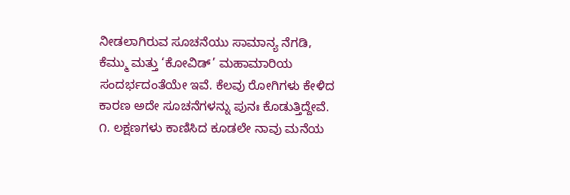ನೀಡಲಾಗಿರುವ ಸೂಚನೆಯು ಸಾಮಾನ್ಯ ನೆಗಡಿ, ಕೆಮ್ಮು ಮತ್ತು ‘ಕೋವಿಡ್’ ಮಹಾಮಾರಿಯ ಸಂದರ್ಭದಂತೆಯೇ ಇವೆ. ಕೆಲವು ರೋಗಿಗಳು ಕೇಳಿದ ಕಾರಣ ಅದೇ ಸೂಚನೆಗಳನ್ನು ಪುನಃ ಕೊಡುತ್ತಿದ್ದೇವೆ.
೧. ಲಕ್ಷಣಗಳು ಕಾಣಿಸಿದ ಕೂಡಲೇ ನಾವು ಮನೆಯ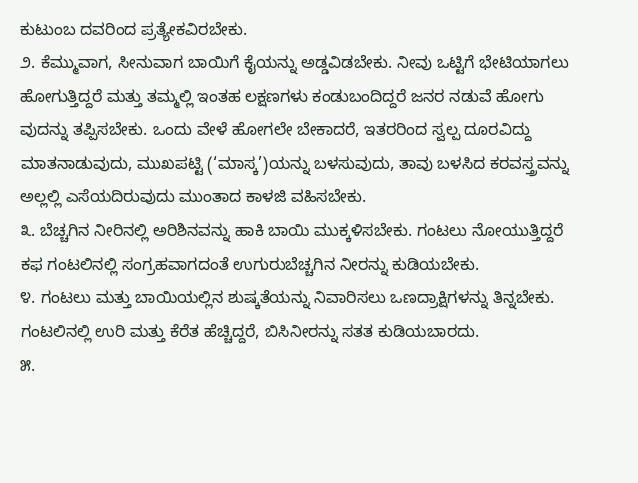ಕುಟುಂಬ ದವರಿಂದ ಪ್ರತ್ಯೇಕವಿರಬೇಕು.
೨. ಕೆಮ್ಮುವಾಗ, ಸೀನುವಾಗ ಬಾಯಿಗೆ ಕೈಯನ್ನು ಅಡ್ಡವಿಡಬೇಕು. ನೀವು ಒಟ್ಟಿಗೆ ಭೇಟಿಯಾಗಲು ಹೋಗುತ್ತಿದ್ದರೆ ಮತ್ತು ತಮ್ಮಲ್ಲಿ ಇಂತಹ ಲಕ್ಷಣಗಳು ಕಂಡುಬಂದಿದ್ದರೆ ಜನರ ನಡುವೆ ಹೋಗು ವುದನ್ನು ತಪ್ಪಿಸಬೇಕು. ಒಂದು ವೇಳೆ ಹೋಗಲೇ ಬೇಕಾದರೆ, ಇತರರಿಂದ ಸ್ವಲ್ಪ ದೂರವಿದ್ದು ಮಾತನಾಡುವುದು, ಮುಖಪಟ್ಟಿ (‘ಮಾಸ್ಕ’)ಯನ್ನು ಬಳಸುವುದು, ತಾವು ಬಳಸಿದ ಕರವಸ್ತ್ರವನ್ನು ಅಲ್ಲಲ್ಲಿ ಎಸೆಯದಿರುವುದು ಮುಂತಾದ ಕಾಳಜಿ ವಹಿಸಬೇಕು.
೩. ಬೆಚ್ಚಗಿನ ನೀರಿನಲ್ಲಿ ಅರಿಶಿನವನ್ನು ಹಾಕಿ ಬಾಯಿ ಮುಕ್ಕಳಿಸಬೇಕು. ಗಂಟಲು ನೋಯುತ್ತಿದ್ದರೆ ಕಫ ಗಂಟಲಿನಲ್ಲಿ ಸಂಗ್ರಹವಾಗದಂತೆ ಉಗುರುಬೆಚ್ಚಗಿನ ನೀರನ್ನು ಕುಡಿಯಬೇಕು.
೪. ಗಂಟಲು ಮತ್ತು ಬಾಯಿಯಲ್ಲಿನ ಶುಷ್ಕತೆಯನ್ನು ನಿವಾರಿಸಲು ಒಣದ್ರಾಕ್ಷಿಗಳನ್ನು ತಿನ್ನಬೇಕು. ಗಂಟಲಿನಲ್ಲಿ ಉರಿ ಮತ್ತು ಕೆರೆತ ಹೆಚ್ಚಿದ್ದರೆ, ಬಿಸಿನೀರನ್ನು ಸತತ ಕುಡಿಯಬಾರದು.
೫.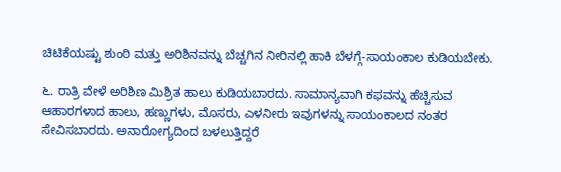ಚಿಟಿಕೆಯಷ್ಟು ಶುಂಠಿ ಮತ್ತು ಅರಿಶಿನವನ್ನು ಬೆಚ್ಚಗಿನ ನೀರಿನಲ್ಲಿ ಹಾಕಿ ಬೆಳಗ್ಗೆ-ಸಾಯಂಕಾಲ ಕುಡಿಯಬೇಕು.

೬. ರಾತ್ರಿ ವೇಳೆ ಅರಿಶಿಣ ಮಿಶ್ರಿತ ಹಾಲು ಕುಡಿಯಬಾರದು. ಸಾಮಾನ್ಯವಾಗಿ ಕಫವನ್ನು ಹೆಚ್ಚಿಸುವ ಆಹಾರಗಳಾದ ಹಾಲು, ಹಣ್ಣುಗಳು, ಮೊಸರು, ಎಳನೀರು ಇವುಗಳನ್ನು ಸಾಯಂಕಾಲದ ನಂತರ ಸೇವಿಸಬಾರದು. ಅನಾರೋಗ್ಯದಿಂದ ಬಳಲುತ್ತಿದ್ದರೆ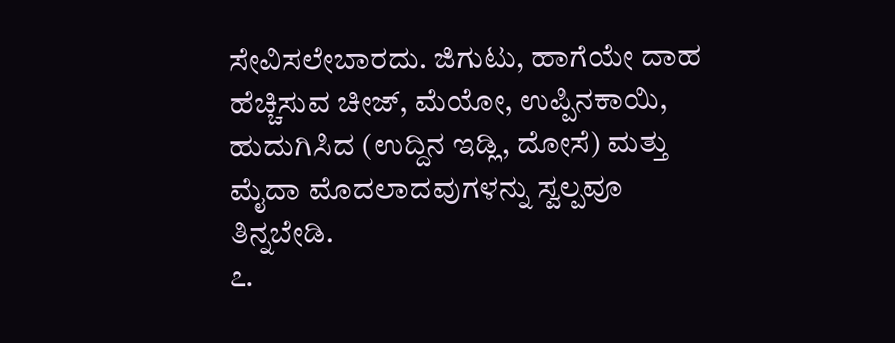ಸೇವಿಸಲೇಬಾರದು. ಜಿಗುಟು, ಹಾಗೆಯೇ ದಾಹ ಹೆಚ್ಚಿಸುವ ಚೀಜ್, ಮೆಯೋ, ಉಪ್ಪಿನಕಾಯಿ, ಹುದುಗಿಸಿದ (ಉದ್ದಿನ ಇಡ್ಲಿ, ದೋಸೆ) ಮತ್ತು ಮೈದಾ ಮೊದಲಾದವುಗಳನ್ನು ಸ್ವಲ್ಪವೂ ತಿನ್ನಬೇಡಿ.
೭.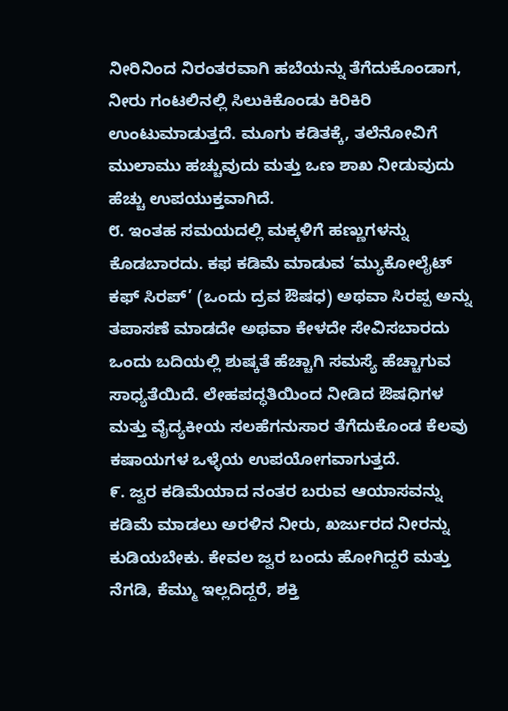ನೀರಿನಿಂದ ನಿರಂತರವಾಗಿ ಹಬೆಯನ್ನು ತೆಗೆದುಕೊಂಡಾಗ, ನೀರು ಗಂಟಲಿನಲ್ಲಿ ಸಿಲುಕಿಕೊಂಡು ಕಿರಿಕಿರಿ ಉಂಟುಮಾಡುತ್ತದೆ. ಮೂಗು ಕಡಿತಕ್ಕೆ, ತಲೆನೋವಿಗೆ ಮುಲಾಮು ಹಚ್ಚುವುದು ಮತ್ತು ಒಣ ಶಾಖ ನೀಡುವುದು ಹೆಚ್ಚು ಉಪಯುಕ್ತವಾಗಿದೆ.
೮. ಇಂತಹ ಸಮಯದಲ್ಲಿ ಮಕ್ಕಳಿಗೆ ಹಣ್ಣುಗಳನ್ನು ಕೊಡಬಾರದು. ಕಫ ಕಡಿಮೆ ಮಾಡುವ ‘ಮ್ಯುಕೋಲೈಟ್ ಕಫ್ ಸಿರಪ್’ (ಒಂದು ದ್ರವ ಔಷಧ) ಅಥವಾ ಸಿರಪ್ಪ ಅನ್ನು ತಪಾಸಣೆ ಮಾಡದೇ ಅಥವಾ ಕೇಳದೇ ಸೇವಿಸಬಾರದು ಒಂದು ಬದಿಯಲ್ಲಿ ಶುಷ್ಕತೆ ಹೆಚ್ಚಾಗಿ ಸಮಸ್ಯೆ ಹೆಚ್ಚಾಗುವ ಸಾಧ್ಯತೆಯಿದೆ. ಲೇಹಪದ್ಧತಿಯಿಂದ ನೀಡಿದ ಔಷಧಿಗಳ ಮತ್ತು ವೈದ್ಯಕೀಯ ಸಲಹೆಗನುಸಾರ ತೆಗೆದುಕೊಂಡ ಕೆಲವು ಕಷಾಯಗಳ ಒಳ್ಳೆಯ ಉಪಯೋಗವಾಗುತ್ತದೆ.
೯. ಜ್ವರ ಕಡಿಮೆಯಾದ ನಂತರ ಬರುವ ಆಯಾಸವನ್ನು ಕಡಿಮೆ ಮಾಡಲು ಅರಳಿನ ನೀರು, ಖರ್ಜುರದ ನೀರನ್ನು ಕುಡಿಯಬೇಕು. ಕೇವಲ ಜ್ವರ ಬಂದು ಹೋಗಿದ್ದರೆ ಮತ್ತು ನೆಗಡಿ, ಕೆಮ್ಮು ಇಲ್ಲದಿದ್ದರೆ, ಶಕ್ತಿ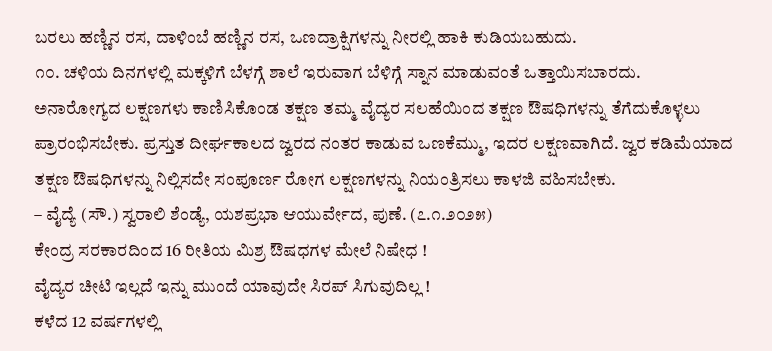ಬರಲು ಹಣ್ಣಿನ ರಸ, ದಾಳಿಂಬೆ ಹಣ್ಣಿನ ರಸ, ಒಣದ್ರಾಕ್ಷಿಗಳನ್ನು ನೀರಲ್ಲಿ ಹಾಕಿ ಕುಡಿಯಬಹುದು.
೧೦. ಚಳಿಯ ದಿನಗಳಲ್ಲಿ ಮಕ್ಕಳಿಗೆ ಬೆಳಗ್ಗೆ ಶಾಲೆ ಇರುವಾಗ ಬೆಳಿಗ್ಗೆ ಸ್ನಾನ ಮಾಡುವಂತೆ ಒತ್ತಾಯಿಸಬಾರದು.
ಅನಾರೋಗ್ಯದ ಲಕ್ಷಣಗಳು ಕಾಣಿಸಿಕೊಂಡ ತಕ್ಷಣ ತಮ್ಮ ವೈದ್ಯರ ಸಲಹೆಯಿಂದ ತಕ್ಷಣ ಔಷಧಿಗಳನ್ನು ತೆಗೆದುಕೊಳ್ಳಲು ಪ್ರಾರಂಭಿಸಬೇಕು. ಪ್ರಸ್ತುತ ದೀರ್ಘಕಾಲದ ಜ್ವರದ ನಂತರ ಕಾಡುವ ಒಣಕೆಮ್ಮು, ಇದರ ಲಕ್ಷಣವಾಗಿದೆ. ಜ್ವರ ಕಡಿಮೆಯಾದ ತಕ್ಷಣ ಔಷಧಿಗಳನ್ನು ನಿಲ್ಲಿಸದೇ ಸಂಪೂರ್ಣ ರೋಗ ಲಕ್ಷಣಗಳನ್ನು ನಿಯಂತ್ರಿಸಲು ಕಾಳಜಿ ವಹಿಸಬೇಕು.
– ವೈದ್ಯೆ (ಸೌ.) ಸ್ವರಾಲಿ ಶೆಂಡ್ಯೆ, ಯಶಪ್ರಭಾ ಆಯುರ್ವೇದ, ಪುಣೆ. (೭.೧.೨೦೨೫)
ಕೇಂದ್ರ ಸರಕಾರದಿಂದ 16 ರೀತಿಯ ಮಿಶ್ರ ಔಷಧಗಳ ಮೇಲೆ ನಿಷೇಧ !
ವೈದ್ಯರ ಚೀಟಿ ಇಲ್ಲದೆ ಇನ್ನು ಮುಂದೆ ಯಾವುದೇ ಸಿರಪ್ ಸಿಗುವುದಿಲ್ಲ !
ಕಳೆದ 12 ವರ್ಷಗಳಲ್ಲಿ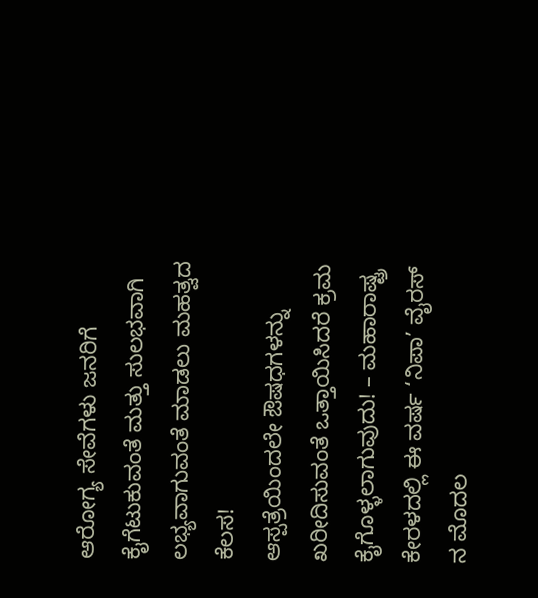ಆರೋಗ್ಯ ಸೇವೆಗಳು ಜನರಿಗೆ ಕೈಗೆಟುಕುವಂತೆ ಮತ್ತು ಸುಲಭವಾಗಿ ಲಭ್ಯವಾಗುವಂತೆ ಮಾಡಲು ಮಹತ್ವದ ಕೆಲಸ!
ಆಸ್ಪತ್ರೆಯಿಂದಲೇ ಔಷಧಗಳನ್ನು ಖರೀದಿಸುವಂತೆ ಒತ್ತಾಯಿಸಿದರೆ ಕ್ರಮ ಕೈಗೊಳ್ಳಲಾಗುವುದು! – ಮಹಾರಾಷ್ಟ್ರ
ಕೇರಳದಲ್ಲಿ ಈ ವರ್ಷ ‘ನಿಪಾ’ ವೈರಸ್ ನ ಮೊದಲ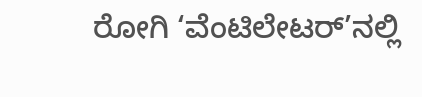ರೋಗಿ ‘ವೆಂಟಿಲೇಟರ್’ನಲ್ಲಿ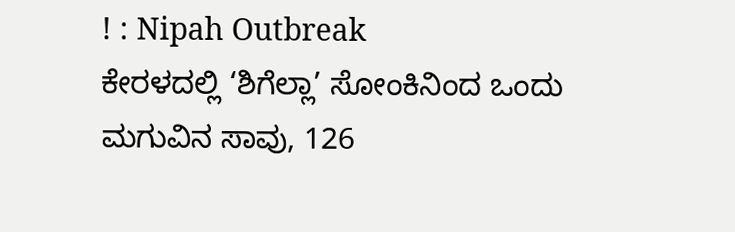! : Nipah Outbreak
ಕೇರಳದಲ್ಲಿ ‘ಶಿಗೆಲ್ಲಾ’ ಸೋಂಕಿನಿಂದ ಒಂದು ಮಗುವಿನ ಸಾವು, 126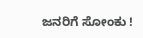ಜನರಿಗೆ ಸೋಂಕು !